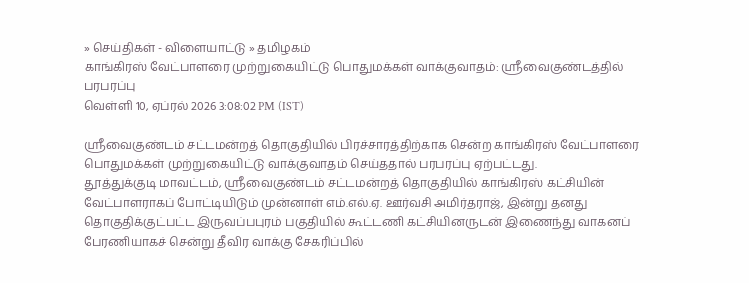» செய்திகள் - விளையாட்டு » தமிழகம்
காங்கிரஸ் வேட்பாளரை முற்றுகையிட்டு பொதுமக்கள் வாக்குவாதம்: ஸ்ரீவைகுண்டத்தில் பரபரப்பு
வெள்ளி 10, ஏப்ரல் 2026 3:08:02 PM (IST)

ஸ்ரீவைகுண்டம் சட்டமன்றத் தொகுதியில் பிரச்சாரத்திற்காக சென்ற காங்கிரஸ் வேட்பாளரை பொதுமக்கள் முற்றுகையிட்டு வாக்குவாதம் செய்ததால் பரபரப்பு ஏற்பட்டது.
தூத்துக்குடி மாவட்டம், ஸ்ரீவைகுண்டம் சட்டமன்றத் தொகுதியில் காங்கிரஸ் கட்சியின் வேட்பாளராகப் போட்டியிடும் முன்னாள் எம்.எல்.ஏ. ஊர்வசி அமிர்தராஜ், இன்று தனது தொகுதிக்குட்பட்ட இருவப்பபுரம் பகுதியில் கூட்டணி கட்சியினருடன் இணைந்து வாகனப் பேரணியாகச் சென்று தீவிர வாக்கு சேகரிப்பில்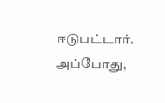ஈடுபட்டார்.
அப்போது,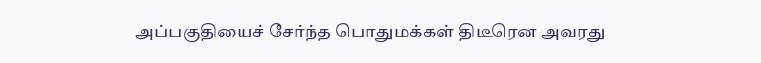அப்பகுதியைச் சேர்ந்த பொதுமக்கள் திடீரென அவரது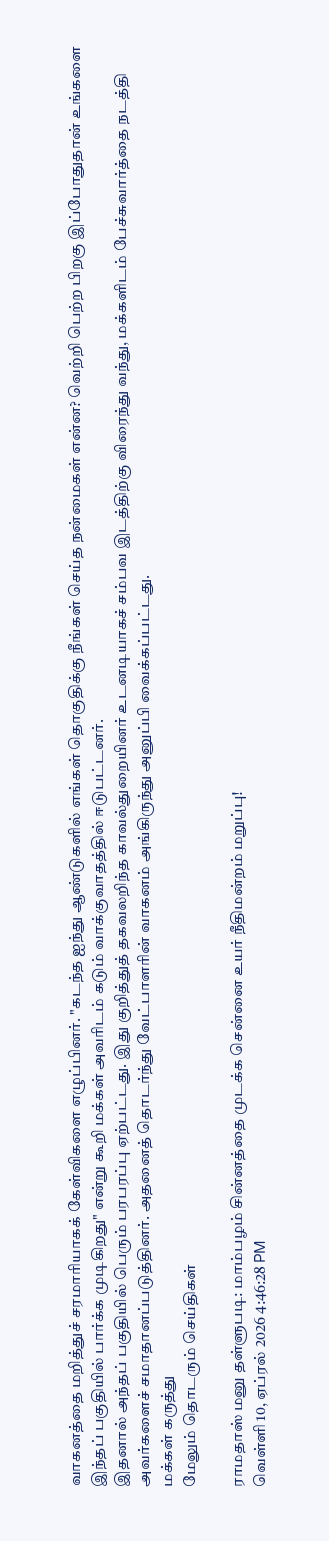வாகனத்தை மறித்துச் சரமாரியாகக் கேள்விகளை எழுப்பினர். "கடந்த ஐந்து ஆண்டுகளில் எங்கள் தொகுதிக்கு நீங்கள் செய்த நன்மைகள் என்ன? வெற்றி பெற்ற பிறகு இப்போதுதான் உங்களை இந்தப் பகுதியில் பார்க்க முடிகிறது" என்று கூறி மக்கள் அவரிடம் கடும் வாக்குவாதத்தில் ஈடுபட்டனர்.
இதனால் அந்தப் பகுதியில் பெரும் பரபரப்பு ஏற்பட்டது. இது குறித்துத் தகவலறிந்த காவல்துறையினர் உடனடியாகச் சம்பவ இடத்திற்கு விரைந்து வந்து, மக்களிடம் பேச்சுவார்த்தை நடத்தி அவர்களைச் சமாதானப்படுத்தினர். அதனைத் தொடர்ந்து வேட்பாளரின் வாகனம் அங்கிருந்து அனுப்பி வைக்கப்பட்டது.
மக்கள் கருத்து
மேலும் தொடரும் செய்திகள்

ராமதாஸ் மனு தள்ளுபடி: மாம்பழம் சின்னத்தை முடக்க சென்னை உயர் நீதிமன்றம் மறுப்பு!
வெள்ளி 10, ஏப்ரல் 2026 4:46:28 PM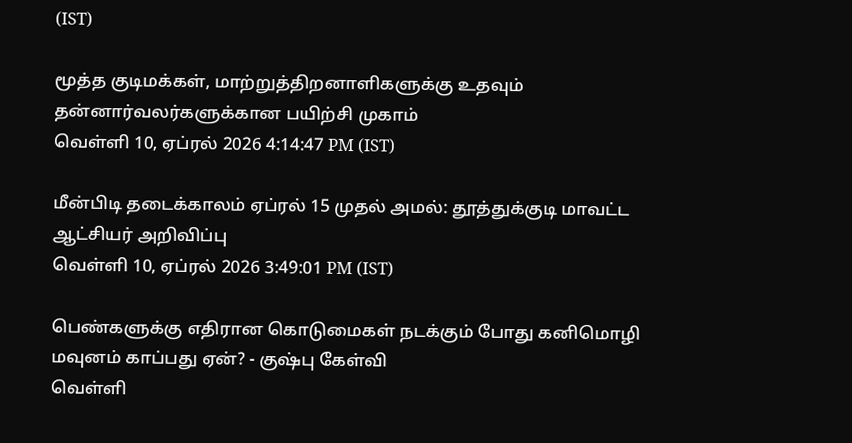(IST)

மூத்த குடிமக்கள், மாற்றுத்திறனாளிகளுக்கு உதவும் தன்னார்வலர்களுக்கான பயிற்சி முகாம்
வெள்ளி 10, ஏப்ரல் 2026 4:14:47 PM (IST)

மீன்பிடி தடைக்காலம் ஏப்ரல் 15 முதல் அமல்: தூத்துக்குடி மாவட்ட ஆட்சியர் அறிவிப்பு
வெள்ளி 10, ஏப்ரல் 2026 3:49:01 PM (IST)

பெண்களுக்கு எதிரான கொடுமைகள் நடக்கும் போது கனிமொழி மவுனம் காப்பது ஏன்? - குஷ்பு கேள்வி
வெள்ளி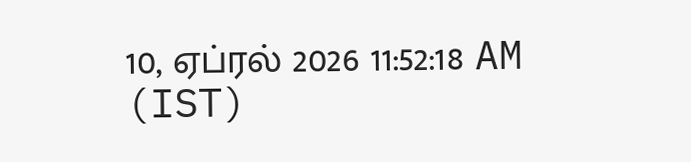10, ஏப்ரல் 2026 11:52:18 AM (IST)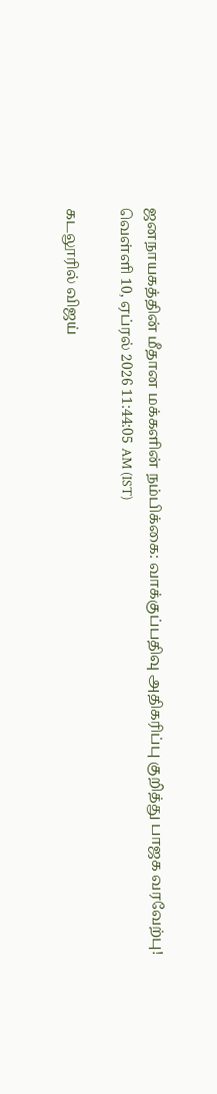ஜனநாயகத்தின் மீதான மக்களின் நம்பிக்கை: வாக்குப்பதிவு அதிகரிப்பு குறித்து பாஜக வரவேற்பு!
வெள்ளி 10, ஏப்ரல் 2026 11:44:05 AM (IST)

கடலூரில் விஜய்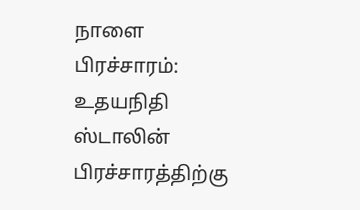நாளை பிரச்சாரம்: உதயநிதி ஸ்டாலின் பிரச்சாரத்திற்கு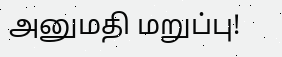அனுமதி மறுப்பு!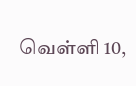வெள்ளி 10,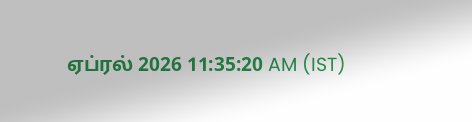ஏப்ரல் 2026 11:35:20 AM (IST)